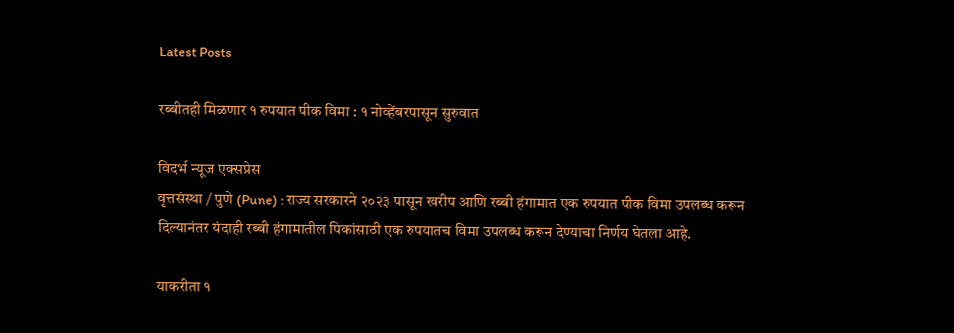Latest Posts

रब्बीतही मिळणार १ रुपयात पीक विमा : १ नोव्हेंबरपासून सुरुवात

विदर्भ न्यूज एक्सप्रेस
वृत्तसंस्था / पुणे (Pune) : राज्य सरकारने २०२३ पासून खरीप आणि रब्बी हंगामात एक रुपयात पीक विमा उपलब्ध करून दिल्यानंतर यंदाही रब्बी हंगामातील पिकांसाठी एक रुपयातच विमा उपलब्ध करून देण्याचा निर्णय घेतला आहे.

याकरीता १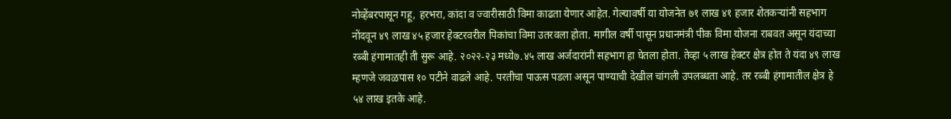नोव्हेंबरपासून गहू, हरभरा, कांदा व ज्वारीसाठी विमा काढता येणार आहेत. गेल्यावर्षी या योजनेत ७१ लाख ४१ हजार शेतकऱ्यांनी सहभाग नोंदवून ४९ लाख ४५ हजार हेक्टरवरील पिकांचा विमा उतरवला होता. मागील वर्षी पासून प्रधानमंत्री पीक विमा योजना राबवत असून यंदाच्या रब्बी हंगामातही ती सुरू आहे. २०२२-२३ मध्ये७.४५ लाख अर्जदारांनी सहभाग हा घेतला होता. तेव्हा ५ लाख हेक्टर क्षेत्र होत ते यंदा ४९ लाख म्हणजे जवळपास १० पटीने वाढले आहे. परतीचा पाऊस पडला असून पाण्याची देखील चांगली उपलब्धता आहे. तर रब्बी हंगामातील क्षेत्र हे ५४ लाख इतके आहे.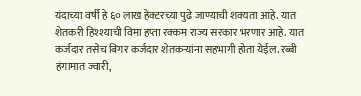यंदाच्या वर्षी हे ६० लाख हेक्टरच्या पुढे जाण्याची शक्यता आहे. यात शेतकरी हिश्श्याची विमा हप्ता रक्कम राज्य सरकार भरणार आहे. यात कर्जदार तसेच बिगर कर्जदार शेतकऱ्यांना सहभागी होता येईल. रब्बी हंगामात ज्वारी,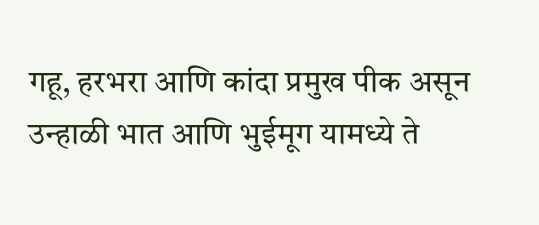गहू, हरभरा आणि कांदा प्रमुख पीक असून उन्हाळी भात आणि भुईमूग यामध्ये ते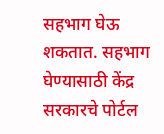सहभाग घेऊ शकतात. सहभाग घेण्यासाठी केंद्र सरकारचे पोर्टल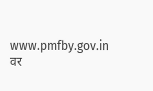www.pmfby.gov.in वर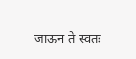जाऊन ते स्वतः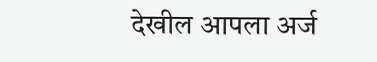देखील आपला अर्ज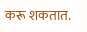करू शकतात.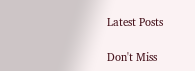Latest Posts

Don't Miss